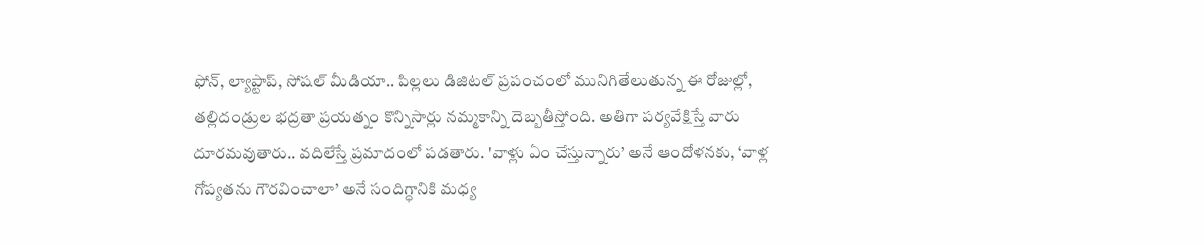ఫోన్, ల్యాప్టాప్, సోషల్ మీడియా.. పిల్లలు డిజిటల్ ప్రపంచంలో మునిగితేలుతున్న ఈ రోజుల్లో, తల్లిదండ్రుల భద్రతా ప్రయత్నం కొన్నిసార్లు నమ్మకాన్ని దెబ్బతీస్తోంది. అతిగా పర్యవేక్షిస్తే వారు దూరమవుతారు.. వదిలేస్తే ప్రమాదంలో పడతారు. 'వాళ్లు ఏం చేస్తున్నారు’ అనే ఆందోళనకు, ‘వాళ్ల గోప్యతను గౌరవించాలా’ అనే సందిగ్ధానికి మధ్య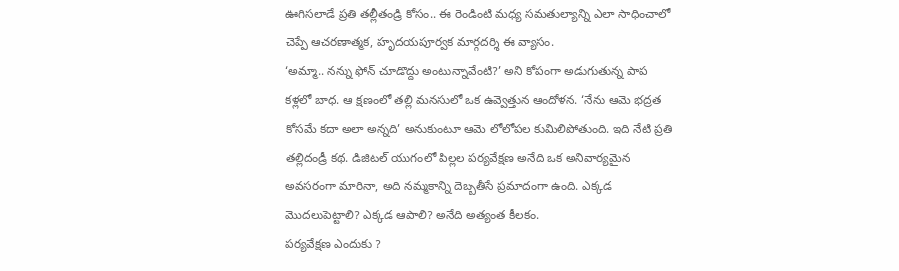ఊగిసలాడే ప్రతి తల్లీతండ్రి కోసం.. ఈ రెండింటి మధ్య సమతుల్యాన్ని ఎలా సాధించాలో చెప్పే ఆచరణాత్మక, హృదయపూర్వక మార్గదర్శి ఈ వ్యాసం.
‘అమ్మా.. నన్ను ఫోన్ చూడొద్దు అంటున్నావేంటి?’ అని కోపంగా అడుగుతున్న పాప కళ్లలో బాధ. ఆ క్షణంలో తల్లి మనసులో ఒక ఉవ్వెత్తున ఆందోళన. ‘నేను ఆమె భద్రత కోసమే కదా అలా అన్నది’ అనుకుంటూ ఆమె లోలోపల కుమిలిపోతుంది. ఇది నేటి ప్రతి తల్లిదండ్రీ కథ. డిజిటల్ యుగంలో పిల్లల పర్యవేక్షణ అనేది ఒక అనివార్యమైన అవసరంగా మారినా, అది నమ్మకాన్ని దెబ్బతీసే ప్రమాదంగా ఉంది. ఎక్కడ మొదలుపెట్టాలి? ఎక్కడ ఆపాలి? అనేది అత్యంత కీలకం.
పర్యవేక్షణ ఎందుకు ?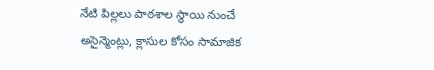నేటి పిల్లలు పాఠశాల స్థాయి నుంచే అసైన్మెంట్లు, క్లాసుల కోసం సామాజిక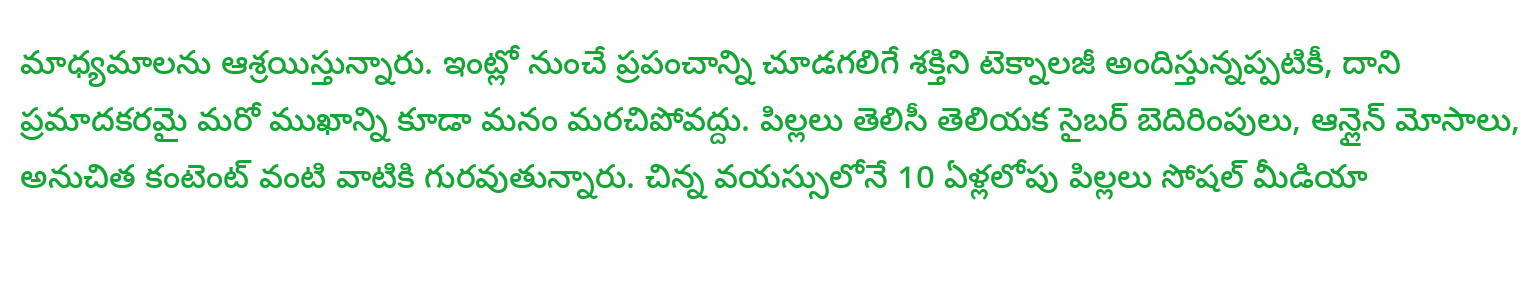మాధ్యమాలను ఆశ్రయిస్తున్నారు. ఇంట్లో నుంచే ప్రపంచాన్ని చూడగలిగే శక్తిని టెక్నాలజీ అందిస్తున్నప్పటికీ, దాని ప్రమాదకరమై మరో ముఖాన్ని కూడా మనం మరచిపోవద్దు. పిల్లలు తెలిసీ తెలియక సైబర్ బెదిరింపులు, ఆన్లైన్ మోసాలు, అనుచిత కంటెంట్ వంటి వాటికి గురవుతున్నారు. చిన్న వయస్సులోనే 10 ఏళ్లలోపు పిల్లలు సోషల్ మీడియా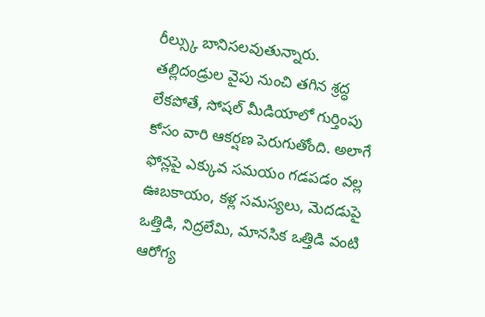రీల్స్కు బానిసలవుతున్నారు. తల్లిదండ్రుల వైపు నుంచి తగిన శ్రద్ధ లేకపోతే, సోషల్ మీడియాలో గుర్తింపు కోసం వారి ఆకర్షణ పెరుగుతోంది. అలాగే ఫోన్లపై ఎక్కువ సమయం గడపడం వల్ల ఊబకాయం, కళ్ల సమస్యలు, మెదడుపై ఒత్తిడి, నిద్రలేమి, మానసిక ఒత్తిడి వంటి ఆరోగ్య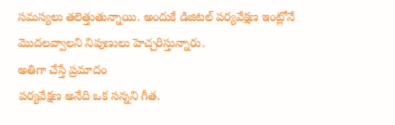సమస్యలు తలెత్తుతున్నాయి. అందుకే డిజిటల్ పర్యవేక్షణ ఇంట్లోనే మొదలవ్వాలని నిపుణులు హెచ్చరిస్తున్నారు.
అతిగా చేస్తే ప్రమాదం
పర్యవేక్షణ అనేది ఒక సన్నని గీత.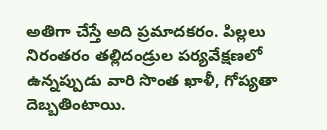అతిగా చేస్తే అది ప్రమాదకరం. పిల్లలు నిరంతరం తల్లిదండ్రుల పర్యవేక్షణలో ఉన్నప్పుడు వారి సొంత ఖాళీ, గోప్యతా దెబ్బతింటాయి.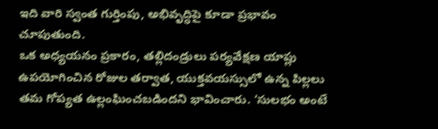ఇది వారి స్వంత గుర్తింపు, అభివృద్ధిపై కూడా ప్రభావం చూపుతుంది.
ఒక అధ్యయనం ప్రకారం, తల్లిదండ్రులు పర్యవేక్షణ యాప్లు ఉపయోగించిన రోజుల తర్వాత, యుక్తవయస్సులో ఉన్న పిల్లలు తమ గోప్యత ఉల్లంఘించబడిందని భావించారు. ‘సులభం అంటే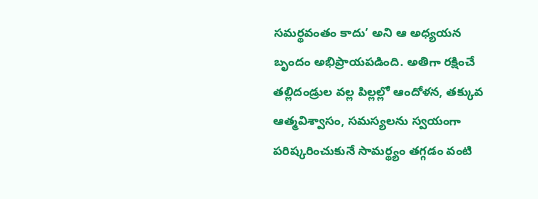సమర్థవంతం కాదు’ అని ఆ అధ్యయన బృందం అభిప్రాయపడింది. అతిగా రక్షించే తల్లిదండ్రుల వల్ల పిల్లల్లో ఆందోళన, తక్కువ ఆత్మవిశ్వాసం, సమస్యలను స్వయంగా పరిష్కరించుకునే సామర్థ్యం తగ్గడం వంటి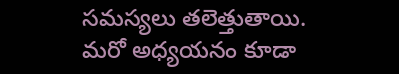సమస్యలు తలెత్తుతాయి.
మరో అధ్యయనం కూడా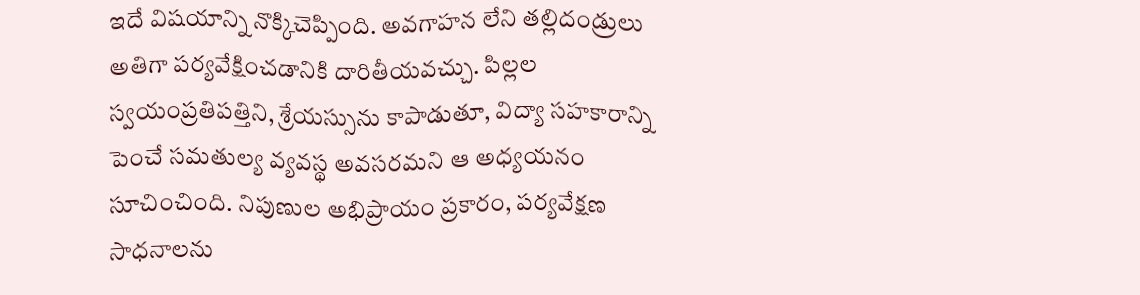ఇదే విషయాన్ని నొక్కిచెప్పింది. అవగాహన లేని తల్లిదండ్రులు అతిగా పర్యవేక్షించడానికి దారితీయవచ్చు. పిల్లల స్వయంప్రతిపత్తిని, శ్రేయస్సును కాపాడుతూ, విద్యా సహకారాన్ని పెంచే సమతుల్య వ్యవస్థ అవసరమని ఆ అధ్యయనం సూచించింది. నిపుణుల అభిప్రాయం ప్రకారం, పర్యవేక్షణ సాధనాలను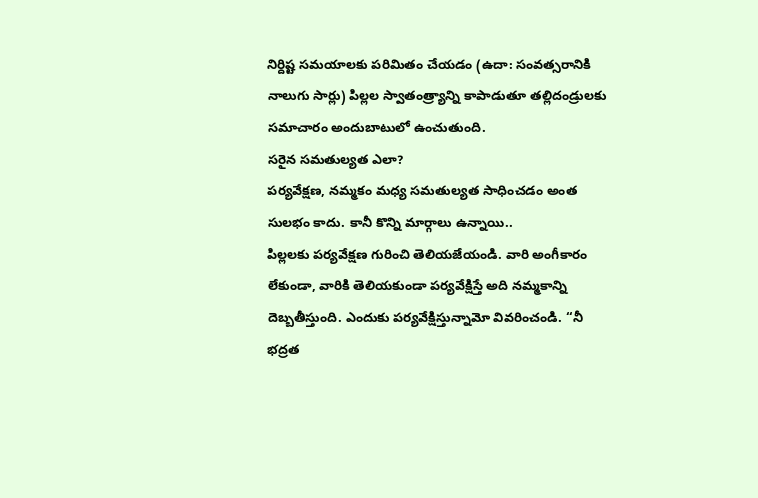నిర్దిష్ట సమయాలకు పరిమితం చేయడం (ఉదా: సంవత్సరానికి నాలుగు సార్లు) పిల్లల స్వాతంత్ర్యాన్ని కాపాడుతూ తల్లిదండ్రులకు సమాచారం అందుబాటులో ఉంచుతుంది.
సరైన సమతుల్యత ఎలా?
పర్యవేక్షణ, నమ్మకం మధ్య సమతుల్యత సాధించడం అంత సులభం కాదు. కానీ కొన్ని మార్గాలు ఉన్నాయి..
పిల్లలకు పర్యవేక్షణ గురించి తెలియజేయండి. వారి అంగీకారం లేకుండా, వారికి తెలియకుండా పర్యవేక్షిస్తే అది నమ్మకాన్ని దెబ్బతీస్తుంది. ఎందుకు పర్యవేక్షిస్తున్నామో వివరించండి. ‘‘నీ భద్రత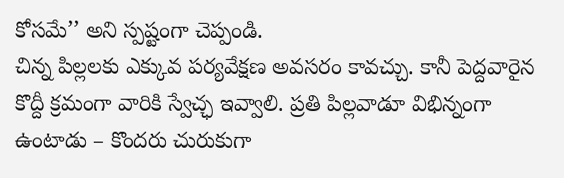కోసమే’’ అని స్పష్టంగా చెప్పండి.
చిన్న పిల్లలకు ఎక్కువ పర్యవేక్షణ అవసరం కావచ్చు. కానీ పెద్దవారైన కొద్దీ క్రమంగా వారికి స్వేచ్ఛ ఇవ్వాలి. ప్రతి పిల్లవాడూ విభిన్నంగా ఉంటాడు – కొందరు చురుకుగా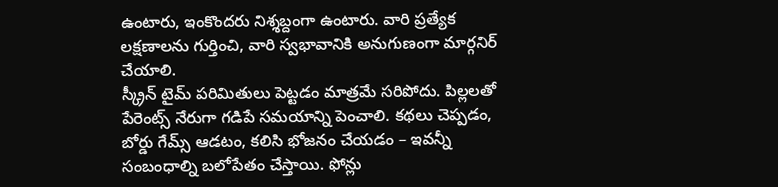ఉంటారు, ఇంకొందరు నిశ్శబ్దంగా ఉంటారు. వారి ప్రత్యేక లక్షణాలను గుర్తించి, వారి స్వభావానికి అనుగుణంగా మార్గనిర్ చేయాలి.
స్క్రీన్ టైమ్ పరిమితులు పెట్టడం మాత్రమే సరిపోదు. పిల్లలతో పేరెంట్స్ నేరుగా గడిపే సమయాన్ని పెంచాలి. కథలు చెప్పడం, బోర్డు గేమ్స్ ఆడటం, కలిసి భోజనం చేయడం – ఇవన్నీ సంబంధాల్ని బలోపేతం చేస్తాయి. ఫోన్లు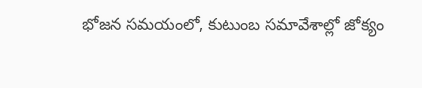భోజన సమయంలో, కుటుంబ సమావేశాల్లో జోక్యం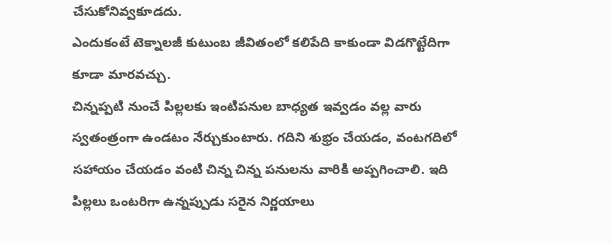చేసుకోనివ్వకూడదు.
ఎందుకంటే టెక్నాలజీ కుటుంబ జీవితంలో కలిపేది కాకుండా విడగొట్టేదిగా కూడా మారవచ్చు.
చిన్నప్పటి నుంచే పిల్లలకు ఇంటిపనుల బాధ్యత ఇవ్వడం వల్ల వారు స్వతంత్రంగా ఉండటం నేర్చుకుంటారు. గదిని శుభ్రం చేయడం, వంటగదిలో సహాయం చేయడం వంటి చిన్న చిన్న పనులను వారికి అప్పగించాలి. ఇది పిల్లలు ఒంటరిగా ఉన్నప్పుడు సరైన నిర్ణయాలు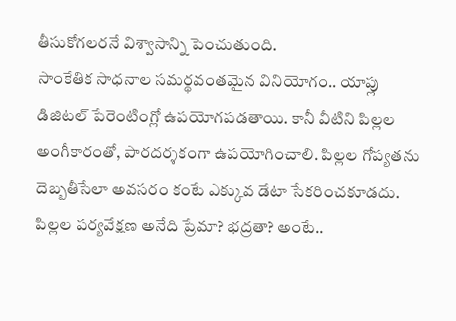తీసుకోగలరనే విశ్వాసాన్ని పెంచుతుంది.
సాంకేతిక సాధనాల సమర్థవంతమైన వినియోగం.. యాప్లు డిజిటల్ పేరెంటింగ్లో ఉపయోగపడతాయి. కానీ వీటిని పిల్లల అంగీకారంతో, పారదర్శకంగా ఉపయోగించాలి. పిల్లల గోప్యతను దెబ్బతీసేలా అవసరం కంటే ఎక్కువ డేటా సేకరించకూడదు.
పిల్లల పర్యవేక్షణ అనేది ప్రేమా? భద్రతా? అంటే..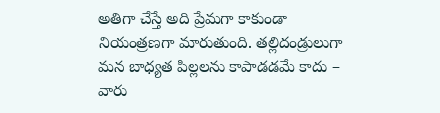అతిగా చేస్తే అది ప్రేమగా కాకుండా నియంత్రణగా మారుతుంది. తల్లిదండ్రులుగా మన బాధ్యత పిల్లలను కాపాడడమే కాదు – వారు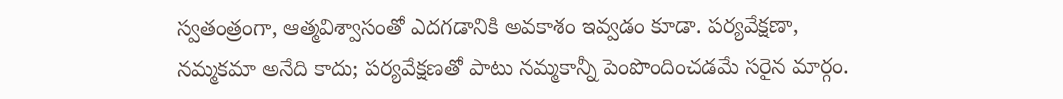స్వతంత్రంగా, ఆత్మవిశ్వాసంతో ఎదగడానికి అవకాశం ఇవ్వడం కూడా. పర్యవేక్షణా, నమ్మకమా అనేది కాదు; పర్యవేక్షణతో పాటు నమ్మకాన్నీ పెంపొందించడమే సరైన మార్గం.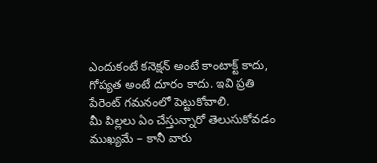ఎందుకంటే కనెక్షన్ అంటే కాంటాక్ట్ కాదు, గోప్యత అంటే దూరం కాదు. ఇవి ప్రతి పేరెంట్ గమనంలో పెట్టుకోవాలి.
మీ పిల్లలు ఏం చేస్తున్నారో తెలుసుకోవడం ముఖ్యమే – కానీ వారు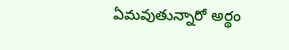ఏమవుతున్నారో అర్థం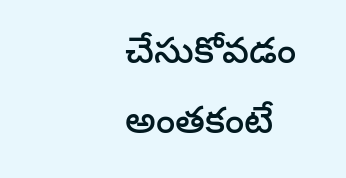చేసుకోవడం అంతకంటే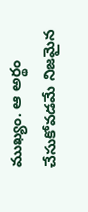ముఖ్యం. ఆ అర్థం చేసుకోవడమే నిజమైన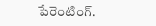పేరెంటింగ్.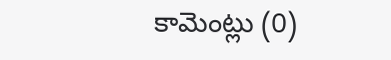కామెంట్లు (0)